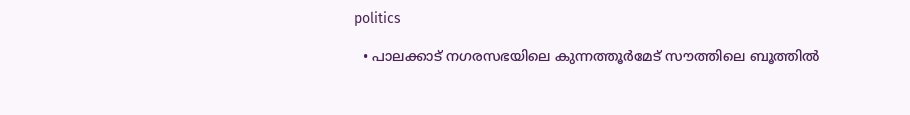politics

  • പാലക്കാട് നഗരസഭയിലെ കുന്നത്തൂര്‍മേട് സൗത്തിലെ ബൂത്തില്‍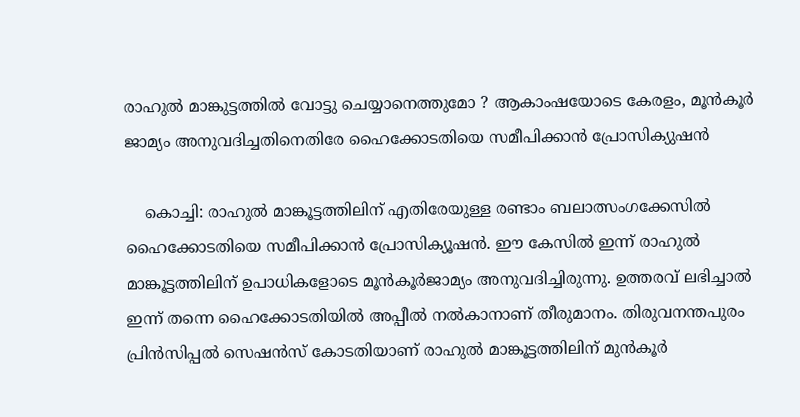രാഹുല്‍ മാങ്കുട്ടത്തില്‍ വോട്ടു ചെയ്യാനെത്തുമോ ? ആകാംഷയോടെ കേരളം, മൂന്‍കൂര്‍ ജാമ്യം അനുവദിച്ചതിനെതിരേ ഹൈക്കോടതിയെ സമീപിക്കാന്‍ പ്രോസിക്യുഷന്‍

    കൊച്ചി: രാഹുല്‍ മാങ്കൂട്ടത്തിലിന് എതിരേയുള്ള രണ്ടാം ബലാത്സംഗക്കേസില്‍ ഹൈക്കോടതിയെ സമീപിക്കാന്‍ പ്രോസിക്യൂഷന്‍. ഈ കേസില്‍ ഇന്ന് രാഹുല്‍ മാങ്കൂട്ടത്തിലിന് ഉപാധികളോടെ മൂന്‍കൂര്‍ജാമ്യം അനുവദിച്ചിരുന്നു. ഉത്തരവ് ലഭിച്ചാല്‍ ഇന്ന് തന്നെ ഹൈക്കോടതിയില്‍ അപ്പീല്‍ നല്‍കാനാണ് തീരുമാനം. തിരുവനന്തപുരം പ്രിന്‍സിപ്പല്‍ സെഷന്‍സ് കോടതിയാണ് രാഹുല്‍ മാങ്കൂട്ടത്തിലിന് മുന്‍കൂര്‍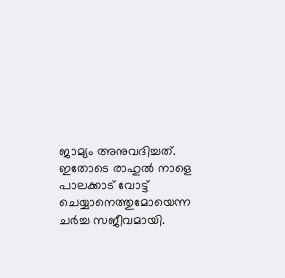ജാമ്യം അനുവദിച്ചത്. ഇതോടെ രാഹുല്‍ നാളെ പാലക്കാട് വോട്ട് ചെയ്യാനെത്തുമോയെന്ന ചര്‍ച്ച സജീവമായി.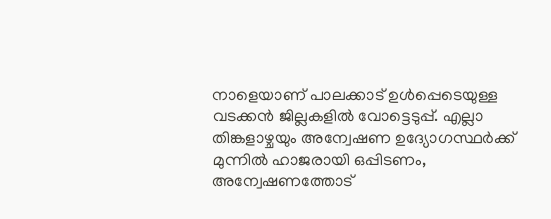നാളെയാണ് പാലക്കാട് ഉള്‍പ്പെടെയുള്ള വടക്കന്‍ ജില്ലകളില്‍ വോട്ടെടുപ്പ്. എല്ലാ തിങ്കളാഴ്ചയും അന്വേഷണ ഉദ്യോഗസ്ഥര്‍ക്ക് മുന്നില്‍ ഹാജരായി ഒപ്പിടണം, അന്വേഷണത്തോട്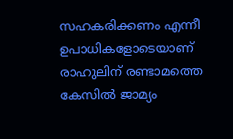സഹകരിക്കണം എന്നീ ഉപാധികളോടെയാണ് രാഹുലിന് രണ്ടാമത്തെ കേസില്‍ ജാമ്യം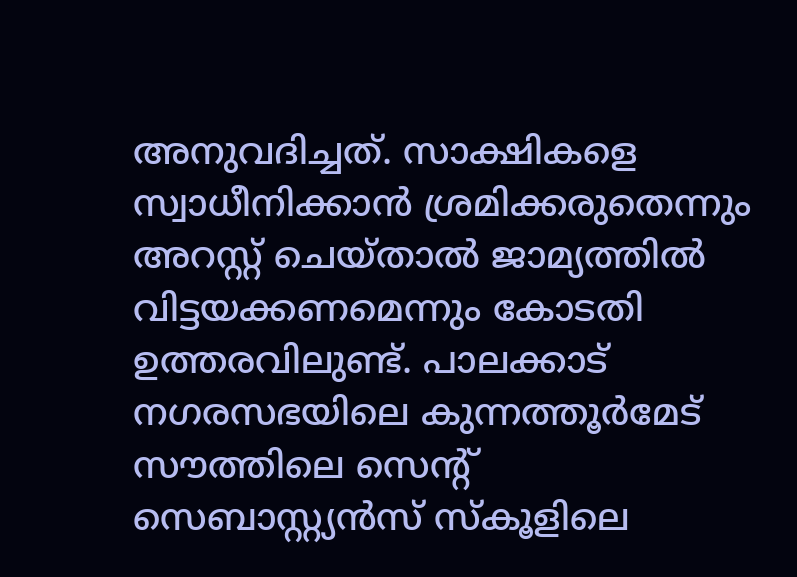അനുവദിച്ചത്. സാക്ഷികളെ സ്വാധീനിക്കാന്‍ ശ്രമിക്കരുതെന്നും അറസ്റ്റ് ചെയ്താല്‍ ജാമ്യത്തില്‍ വിട്ടയക്കണമെന്നും കോടതി ഉത്തരവിലുണ്ട്. പാലക്കാട് നഗരസഭയിലെ കുന്നത്തൂര്‍മേട് സൗത്തിലെ സെന്റ് സെബാസ്റ്റ്യന്‍സ് സ്‌കൂളിലെ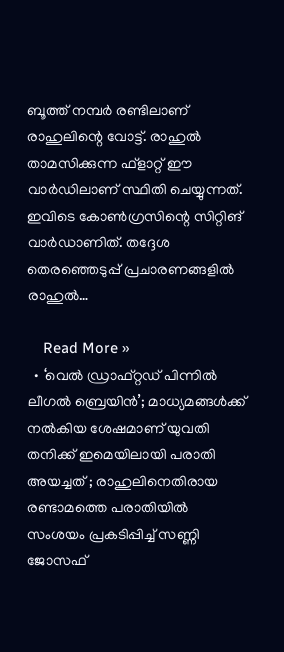ബൂത്ത് നമ്പര്‍ രണ്ടിലാണ് രാഹുലിന്റെ വോട്ട്. രാഹുല്‍ താമസിക്കുന്ന ഫ്ളാറ്റ് ഈ വാര്‍ഡിലാണ് സ്ഥിതി ചെയ്യുന്നത്. ഇവിടെ കോണ്‍ഗ്രസിന്റെ സിറ്റിങ് വാര്‍ഡാണിത്. തദ്ദേശ തെരഞ്ഞെടുപ്പ് പ്രചാരണങ്ങളില്‍ രാഹുല്‍…

    Read More »
  • ‘വെല്‍ ഡ്രാഫ്റ്റഡ് പിന്നില്‍ ലീഗല്‍ ബ്രെയിന്‍’; മാധ്യമങ്ങള്‍ക്ക് നല്‍കിയ ശേഷമാണ് യുവതി തനിക്ക് ഇമെയിലായി പരാതി അയച്ചത് ; രാഹുലിനെതിരായ രണ്ടാമത്തെ പരാതിയില്‍ സംശയം പ്രകടിപ്പിച്ച് സണ്ണി ജോസഫ്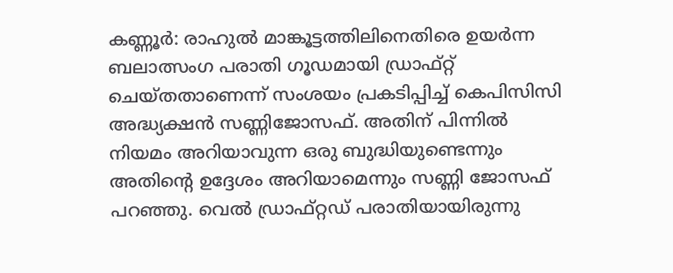കണ്ണൂര്‍: രാഹുല്‍ മാങ്കൂട്ടത്തിലിനെതിരെ ഉയര്‍ന്ന ബലാത്സംഗ പരാതി ഗൂഡമായി ഡ്രാഫ്റ്റ് ചെയ്തതാണെന്ന് സംശയം പ്രകടിപ്പിച്ച് കെപിസിസി അദ്ധ്യക്ഷന്‍ സണ്ണിജോസഫ്. അതിന് പിന്നില്‍ നിയമം അറിയാവുന്ന ഒരു ബുദ്ധിയുണ്ടെന്നും അതിന്റെ ഉദ്ദേശം അറിയാമെന്നും സണ്ണി ജോസഫ് പറഞ്ഞു. വെല്‍ ഡ്രാഫ്റ്റഡ് പരാതിയായിരുന്നു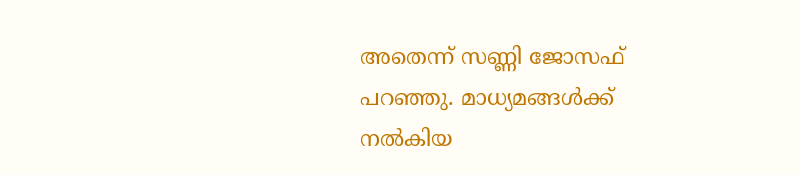അതെന്ന് സണ്ണി ജോസഫ് പറഞ്ഞു. മാധ്യമങ്ങള്‍ക്ക് നല്‍കിയ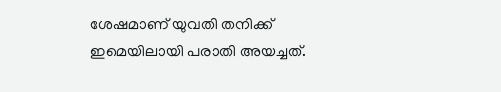ശേഷമാണ് യുവതി തനിക്ക് ഇമെയിലായി പരാതി അയച്ചത്.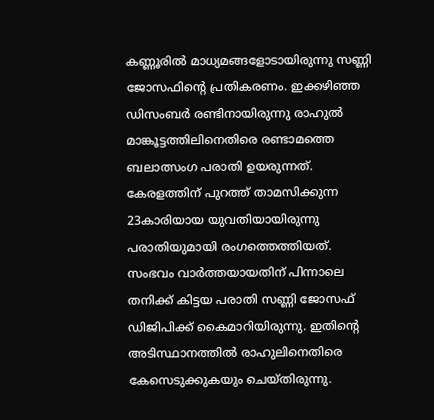കണ്ണൂരില്‍ മാധ്യമങ്ങളോടായിരുന്നു സണ്ണി ജോസഫിന്റെ പ്രതികരണം. ഇക്കഴിഞ്ഞ ഡിസംബര്‍ രണ്ടിനായിരുന്നു രാഹുല്‍ മാങ്കൂട്ടത്തിലിനെതിരെ രണ്ടാമത്തെ ബലാത്സംഗ പരാതി ഉയരുന്നത്. കേരളത്തിന് പുറത്ത് താമസിക്കുന്ന 23കാരിയായ യുവതിയായിരുന്നു പരാതിയുമായി രംഗത്തെത്തിയത്. സംഭവം വാര്‍ത്തയായതിന് പിന്നാലെ തനിക്ക് കിട്ടയ പരാതി സണ്ണി ജോസഫ് ഡിജിപിക്ക് കൈമാറിയിരുന്നു. ഇതിന്റെ അടിസ്ഥാനത്തില്‍ രാഹുലിനെതിരെ കേസെടുക്കുകയും ചെയ്തിരുന്നു.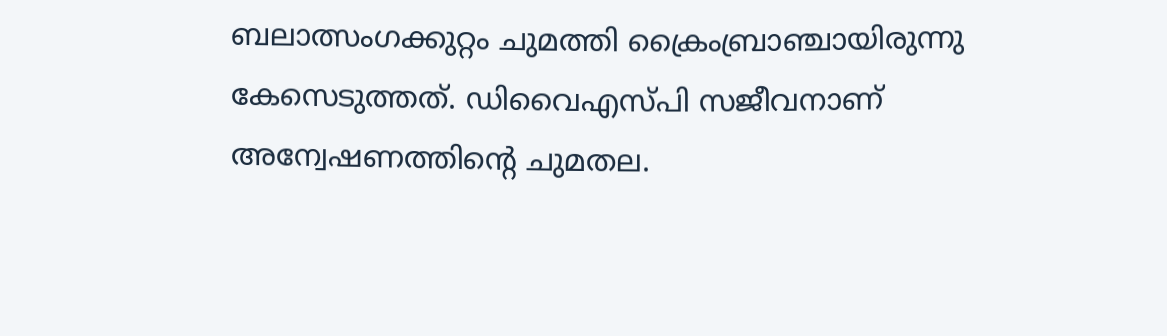ബലാത്സംഗക്കുറ്റം ചുമത്തി ക്രൈംബ്രാഞ്ചായിരുന്നു കേസെടുത്തത്. ഡിവൈഎസ്പി സജീവനാണ് അന്വേഷണത്തിന്റെ ചുമതല.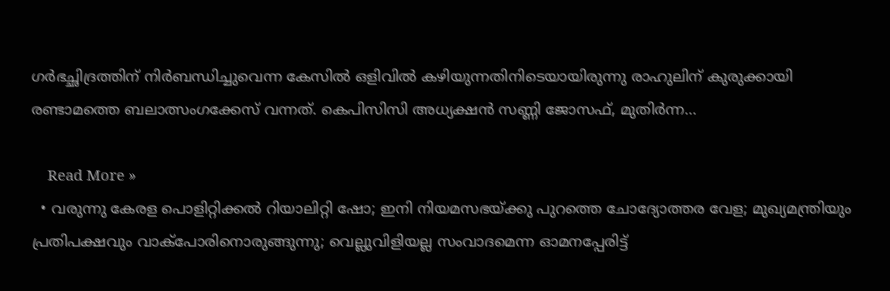ഗര്‍ഭച്ഛിദ്രത്തിന് നിര്‍ബന്ധിച്ചുവെന്ന കേസില്‍ ഒളിവില്‍ കഴിയുന്നതിനിടെയായിരുന്നു രാഹുലിന് കുരുക്കായി രണ്ടാമത്തെ ബലാത്സംഗക്കേസ് വന്നത്. കെപിസിസി അധ്യക്ഷന്‍ സണ്ണി ജോസഫ്, മുതിര്‍ന്ന…

    Read More »
  • വരുന്നു കേരള പൊളിറ്റിക്കല്‍ റിയാലിറ്റി ഷോ; ഇനി നിയമസഭയ്ക്കു പുറത്തെ ചോദ്യോത്തര വേള; മുഖ്യമന്ത്രിയും പ്രതിപക്ഷവും വാക്‌പോരിനൊരുങ്ങുന്നു; വെല്ലുവിളിയല്ല സംവാദമെന്ന ഓമനപ്പേരിട്ട്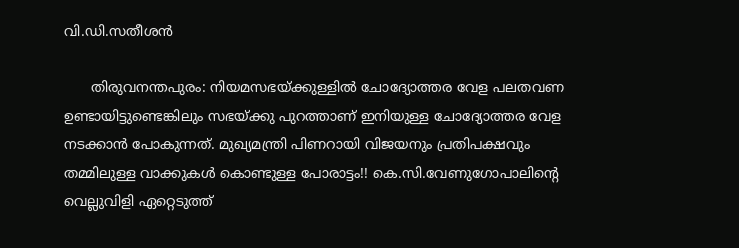വി.ഡി.സതീശന്‍

      തിരുവനന്തപുരം: നിയമസഭയ്ക്കുള്ളില്‍ ചോദ്യോത്തര വേള പലതവണ ഉണ്ടായിട്ടുണ്ടെങ്കിലും സഭയ്ക്കു പുറത്താണ് ഇനിയുള്ള ചോദ്യോത്തര വേള നടക്കാന്‍ പോകുന്നത്. മുഖ്യമന്ത്രി പിണറായി വിജയനും പ്രതിപക്ഷവും തമ്മിലുള്ള വാക്കുകള്‍ കൊണ്ടുള്ള പോരാട്ടം!! കെ.സി.വേണുഗോപാലിന്റെ വെല്ലുവിളി ഏറ്റെടുത്ത്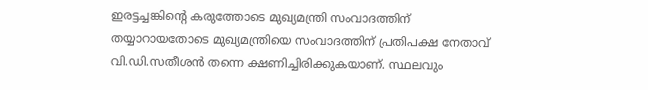ഇരട്ടച്ചങ്കിന്റെ കരുത്തോടെ മുഖ്യമന്ത്രി സംവാദത്തിന് തയ്യാറായതോടെ മുഖ്യമന്ത്രിയെ സംവാദത്തിന് പ്രതിപക്ഷ നേതാവ് വി.ഡി.സതീശന്‍ തന്നെ ക്ഷണിച്ചിരിക്കുകയാണ്. സ്ഥലവും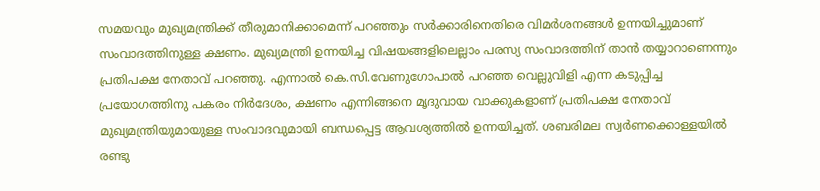സമയവും മുഖ്യമന്ത്രിക്ക് തീരുമാനിക്കാമെന്ന് പറഞ്ഞും സര്‍ക്കാരിനെതിരെ വിമര്‍ശനങ്ങള്‍ ഉന്നയിച്ചുമാണ് സംവാദത്തിനുള്ള ക്ഷണം. മുഖ്യമന്ത്രി ഉന്നയിച്ച വിഷയങ്ങളിലെല്ലാം പരസ്യ സംവാദത്തിന് താന്‍ തയ്യാറാണെന്നും പ്രതിപക്ഷ നേതാവ് പറഞ്ഞു. എന്നാല്‍ കെ.സി.വേണുഗോപാല്‍ പറഞ്ഞ വെല്ലുവിളി എന്ന കടുപ്പിച്ച പ്രയോഗത്തിനു പകരം നിര്‍ദേശം, ക്ഷണം എന്നിങ്ങനെ മൃദുവായ വാക്കുകളാണ് പ്രതിപക്ഷ നേതാവ് മുഖ്യമന്ത്രിയുമായുള്ള സംവാദവുമായി ബന്ധപ്പെട്ട ആവശ്യത്തില്‍ ഉന്നയിച്ചത്. ശബരിമല സ്വര്‍ണക്കൊള്ളയില്‍ രണ്ടു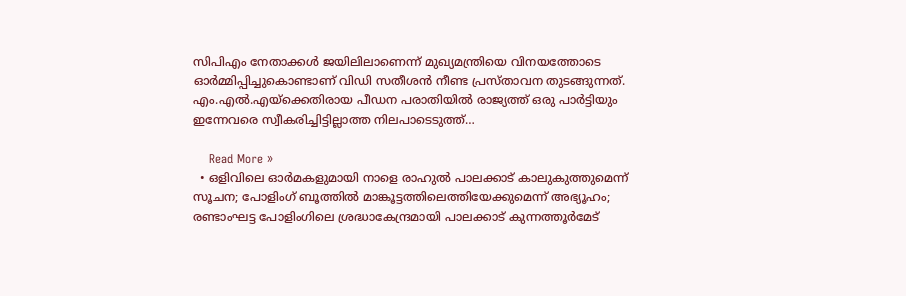സിപിഎം നേതാക്കള്‍ ജയിലിലാണെന്ന് മുഖ്യമന്ത്രിയെ വിനയത്തോടെ ഓര്‍മ്മിപ്പിച്ചുകൊണ്ടാണ് വിഡി സതീശന്‍ നീണ്ട പ്രസ്താവന തുടങ്ങുന്നത്. എം.എല്‍.എയ്‌ക്കെതിരായ പീഡന പരാതിയില്‍ രാജ്യത്ത് ഒരു പാര്‍ട്ടിയും ഇന്നേവരെ സ്വീകരിച്ചിട്ടില്ലാത്ത നിലപാടെടുത്ത്…

    Read More »
  • ഒളിവിലെ ഓര്‍മകളുമായി നാളെ രാഹുല്‍ പാലക്കാട് കാലുകുത്തുമെന്ന് സൂചന; പോളിംഗ് ബൂത്തില്‍ മാങ്കൂട്ടത്തിലെത്തിയേക്കുമെന്ന് അഭ്യൂഹം; രണ്ടാംഘട്ട പോളിംഗിലെ ശ്രദ്ധാകേന്ദ്രമായി പാലക്കാട് കുന്നത്തൂര്‍മേട്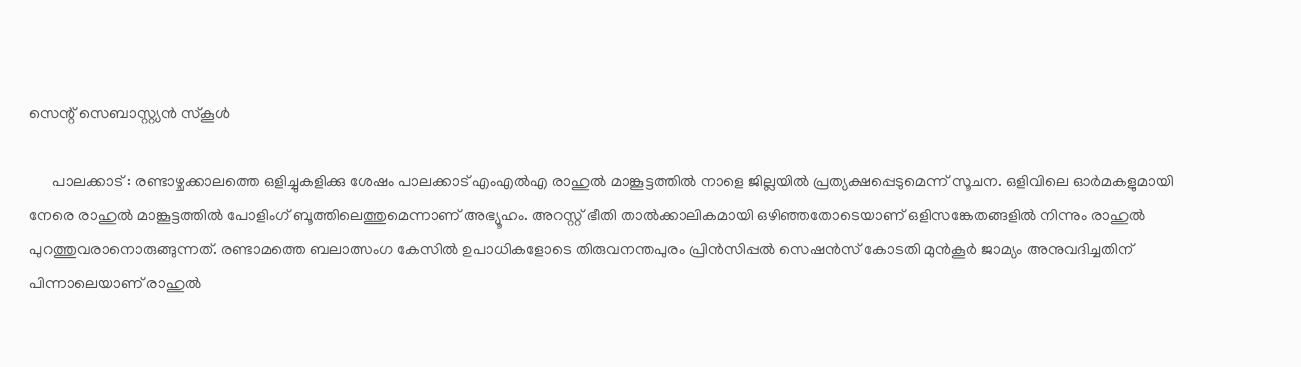സെന്റ് സെബാസ്റ്റ്യന്‍ സ്‌കൂള്‍

      പാലക്കാട് : രണ്ടാഴ്ചക്കാലത്തെ ഒളിച്ചുകളിക്കു ശേഷം പാലക്കാട് എംഎല്‍എ രാഹുല്‍ മാങ്കൂട്ടത്തില്‍ നാളെ ജില്ലയില്‍ പ്രത്യക്ഷപ്പെടുമെന്ന് സൂചന. ഒളിവിലെ ഓര്‍മകളുമായി നേരെ രാഹുല്‍ മാങ്കൂട്ടത്തില്‍ പോളിംഗ് ബൂത്തിലെത്തുമെന്നാണ് അഭ്യൂഹം. അറസ്റ്റ് ഭീതി താല്‍ക്കാലികമായി ഒഴിഞ്ഞതോടെയാണ് ഒളിസങ്കേതങ്ങളില്‍ നിന്നും രാഹുല്‍ പുറത്തുവരാനൊരുങ്ങുന്നത്. രണ്ടാമത്തെ ബലാത്സംഗ കേസില്‍ ഉപാധികളോടെ തിരുവനന്തപുരം പ്രിന്‍സിപ്പല്‍ സെഷന്‍സ് കോടതി മുന്‍കൂര്‍ ജാമ്യം അനുവദിച്ചതിന് പിന്നാലെയാണ് രാഹുല്‍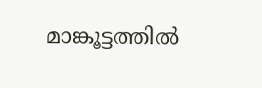മാങ്കൂട്ടത്തില്‍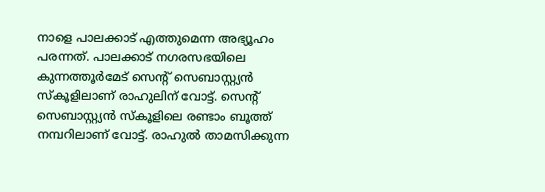നാളെ പാലക്കാട് എത്തുമെന്ന അഭ്യൂഹം പരന്നത്. പാലക്കാട് നഗരസഭയിലെ കുന്നത്തൂര്‍മേട് സെന്റ് സെബാസ്റ്റ്യന്‍ സ്‌കൂളിലാണ് രാഹുലിന് വോട്ട്. സെന്റ് സെബാസ്റ്റ്യന്‍ സ്‌കൂളിലെ രണ്ടാം ബൂത്ത് നമ്പറിലാണ് വോട്ട്. രാഹുല്‍ താമസിക്കുന്ന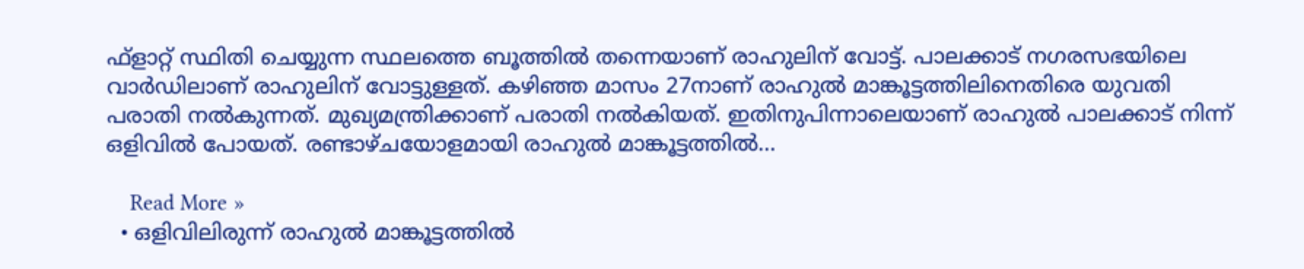ഫ്‌ളാറ്റ് സ്ഥിതി ചെയ്യുന്ന സ്ഥലത്തെ ബൂത്തില്‍ തന്നെയാണ് രാഹുലിന് വോട്ട്. പാലക്കാട് നഗരസഭയിലെ വാര്‍ഡിലാണ് രാഹുലിന് വോട്ടുള്ളത്. കഴിഞ്ഞ മാസം 27നാണ് രാഹുല്‍ മാങ്കൂട്ടത്തിലിനെതിരെ യുവതി പരാതി നല്‍കുന്നത്. മുഖ്യമന്ത്രിക്കാണ് പരാതി നല്‍കിയത്. ഇതിനുപിന്നാലെയാണ് രാഹുല്‍ പാലക്കാട് നിന്ന് ഒളിവില്‍ പോയത്. രണ്ടാഴ്ചയോളമായി രാഹുല്‍ മാങ്കൂട്ടത്തില്‍…

    Read More »
  • ഒളിവിലിരുന്ന് രാഹുല്‍ മാങ്കൂട്ടത്തില്‍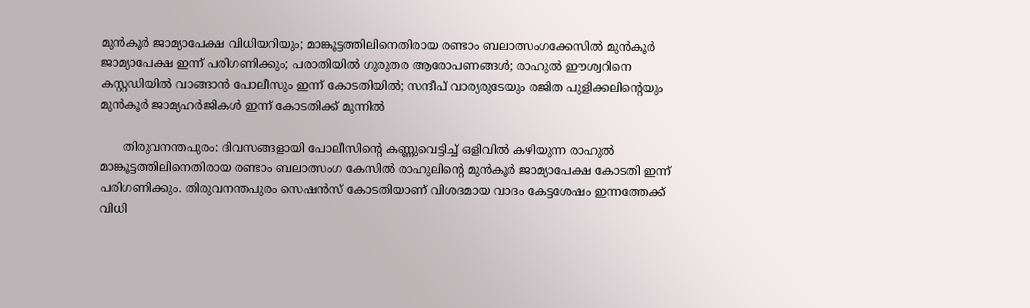മുന്‍കൂര്‍ ജാമ്യാപേക്ഷ വിധിയറിയും; മാങ്കൂട്ടത്തിലിനെതിരായ രണ്ടാം ബലാത്സംഗക്കേസില്‍ മുന്‍കൂര്‍ ജാമ്യാപേക്ഷ ഇന്ന് പരിഗണിക്കും; പരാതിയില്‍ ഗുരുതര ആരോപണങ്ങള്‍; രാഹുല്‍ ഈശ്വറിനെ കസ്റ്റഡിയില്‍ വാങ്ങാന്‍ പോലീസും ഇന്ന് കോടതിയില്‍; സന്ദീപ് വാര്യരുടേയും രജിത പുളിക്കലിന്റെയും മുന്‍കൂര്‍ ജാമ്യഹര്‍ജികള്‍ ഇന്ന് കോടതിക്ക് മുന്നില്‍

      തിരുവനന്തപുരം: ദിവസങ്ങളായി പോലീസിന്റെ കണ്ണുവെട്ടിച്ച് ഒളിവില്‍ കഴിയുന്ന രാഹുല്‍ മാങ്കൂട്ടത്തിലിനെതിരായ രണ്ടാം ബലാത്സംഗ കേസില്‍ രാഹുലിന്റെ മുന്‍കൂര്‍ ജാമ്യാപേക്ഷ കോടതി ഇന്ന് പരിഗണിക്കും. തിരുവനന്തപുരം സെഷന്‍സ് കോടതിയാണ് വിശദമായ വാദം കേട്ടശേഷം ഇന്നത്തേക്ക് വിധി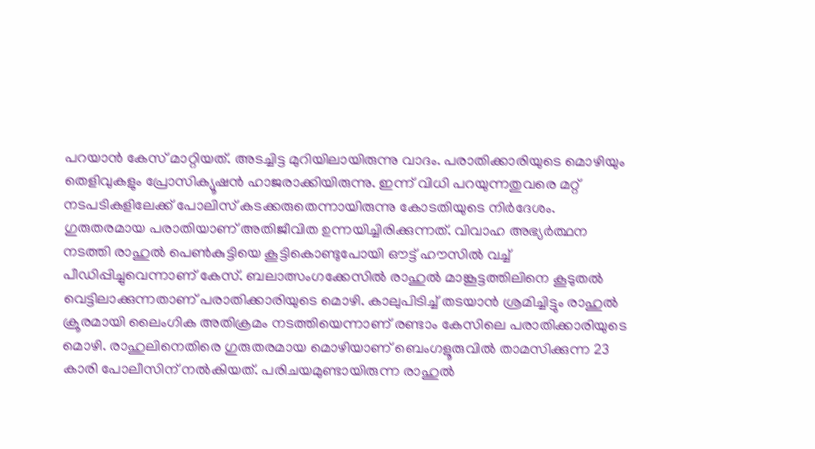പറയാന്‍ കേസ് മാറ്റിയത്. അടച്ചിട്ട മുറിയിലായിരുന്നു വാദം. പരാതിക്കാരിയുടെ മൊഴിയും തെളിവുകളും പ്രോസിക്യൂഷന്‍ ഹാജരാക്കിയിരുന്നു. ഇന്ന് വിധി പറയുന്നതുവരെ മറ്റ് നടപടികളിലേക്ക് പോലിസ് കടക്കരുതെന്നായിരുന്നു കോടതിയുടെ നിര്‍ദേശം. ഗുരുതരമായ പരാതിയാണ് അതിജീവിത ഉന്നയിച്ചിരിക്കുന്നത്. വിവാഹ അഭ്യര്‍ത്ഥന നടത്തി രാഹുല്‍ പെണ്‍കുട്ടിയെ കൂട്ടികൊണ്ടുപോയി ഔട്ട് ഹൗസില്‍ വച്ച് പീഡിപ്പിച്ചുവെന്നാണ് കേസ്. ബലാത്സംഗക്കേസില്‍ രാഹുല്‍ മാങ്കൂട്ടത്തിലിനെ കൂടുതല്‍ വെട്ടിലാക്കുന്നതാണ് പരാതിക്കാരിയുടെ മൊഴി. കാലുപിടിച്ച് തടയാന്‍ ശ്രമിച്ചിട്ടും രാഹുല്‍ ക്രൂരമായി ലൈംഗിക അതിക്രമം നടത്തിയെന്നാണ് രണ്ടാം കേസിലെ പരാതിക്കാരിയുടെ മൊഴി. രാഹുലിനെതിരെ ഗുരുതരമായ മൊഴിയാണ് ബെംഗളൂരുവില്‍ താമസിക്കുന്ന 23 കാരി പോലീസിന് നല്‍കിയത്. പരിചയമുണ്ടായിരുന്ന രാഹുല്‍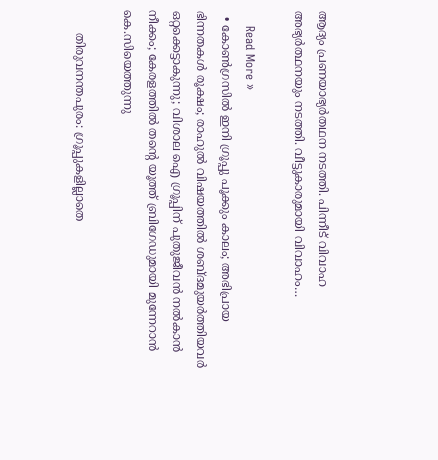ആദ്യം പ്രണയാഭ്യര്‍തഥന നടത്തി. പിന്നീട് വിവാഹ അഭ്യര്‍ത്ഥനയും നടത്തി. വീട്ടുകാരുമായി വിവാഹം…

    Read More »
  • കോണ്‍ഗ്രസില്‍ ഇനി ഗ്രൂപ്പു പൂക്കും കാലം; അഭിപ്രായ ഭിന്നതകള്‍ രൂക്ഷം; രാഹുല്‍ വിഷയത്തില്‍ ശബ്ദമുയര്‍ത്തിയവര്‍ ഒറ്റക്കെട്ടാകുന്നു; വിശാല ഐ ഗ്രൂപ്പിന് പുതുജീവന്‍ നല്‍കാന്‍ നീക്കം; കേരളത്തില്‍ തന്റെ യൂത്ത് ബ്രിഗേഡുമായി മുന്നേറാന്‍ കെ.സിയെത്തുന്നു

      തിരുവനന്തപുരം: ഗ്രൂപ്പുകളില്ലാതെ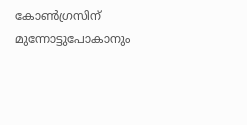കോണ്‍ഗ്രസിന് മുന്നോട്ടുപോകാനും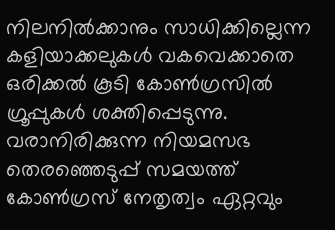നിലനില്‍ക്കാനും സാധിക്കില്ലെന്ന കളിയാക്കലുകള്‍ വകവെക്കാതെ ഒരിക്കല്‍ കൂടി കോണ്‍ഗ്രസില്‍ ഗ്രൂപ്പുകള്‍ ശക്തിപ്പെടുന്നു. വരാനിരിക്കുന്ന നിയമസഭ തെരഞ്ഞെടുപ്പ് സമയത്ത് കോണ്‍ഗ്രസ് നേതൃത്വം ഏറ്റവും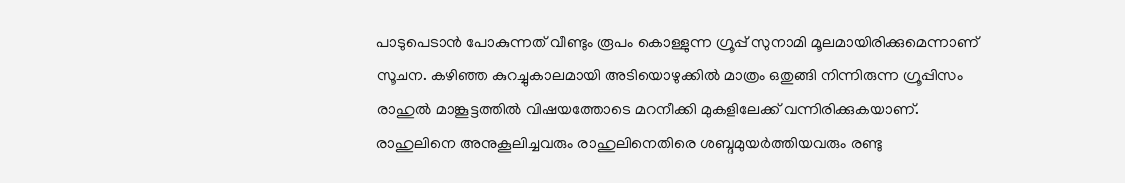പാടുപെടാന്‍ പോകുന്നത് വീണ്ടും രൂപം കൊള്ളുന്ന ഗ്രൂപ്പ് സുനാമി മൂലമായിരിക്കുമെന്നാണ് സൂചന. കഴിഞ്ഞ കുറച്ചുകാലമായി അടിയൊഴുക്കില്‍ മാത്രം ഒതുങ്ങി നിന്നിരുന്ന ഗ്രൂപ്പിസം രാഹുല്‍ മാങ്കൂട്ടത്തില്‍ വിഷയത്തോടെ മറനീക്കി മുകളിലേക്ക് വന്നിരിക്കുകയാണ്. രാഹുലിനെ അനുകൂലിച്ചവരും രാഹുലിനെതിരെ ശബ്ദമുയര്‍ത്തിയവരും രണ്ടു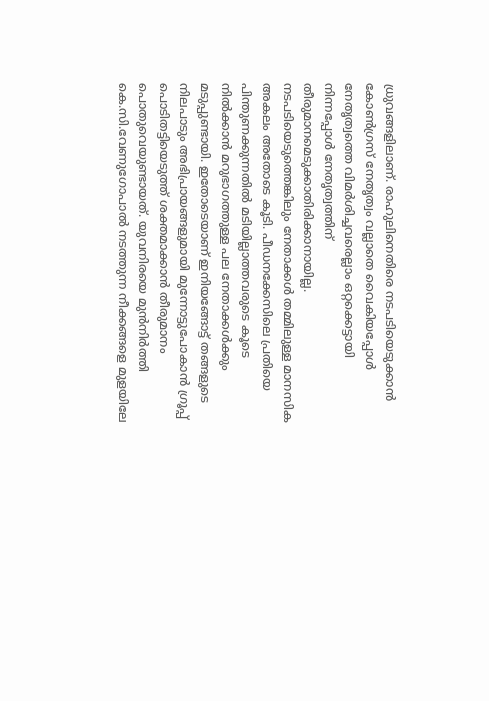ധ്രുവങ്ങളിലാണ്. രാഹുലിനെതിരെ നടപടിയെടുക്കാന്‍ കോണ്‍ഗ്രസ് നേതൃത്വം വല്ലാതെ വൈകിയപ്പോള്‍ നേതൃത്വത്തെ വിമര്‍ശിച്ചവരെല്ലാം ഒറ്റക്കെട്ടായി നിന്നപ്പോള്‍ നേതൃത്വത്തിന് തീരുമാനമെടുക്കാതിരിക്കാനായില്ല. നടപടിയെടുത്തെങ്കിലും നേതാക്കള്‍ തമ്മിലുള്ള മാനസിക അകലം അതോടെ കൂടി. പീഡനക്കേസിലെ പ്രതിയെ പിന്തുണക്കുന്നതില്‍ മടിയില്ലാത്തവരുടെ കൂടെ നില്‍ക്കാന്‍ മറുഭാഗത്തുള്ള പല നേതാക്കള്‍ക്കും മടുപ്പുണ്ടായി. ഇതോടെയാണ് ഇനിയങ്ങോട്ട് തങ്ങളുടെ നിലപാടും അഭിപ്രായങ്ങളുമായി മുന്നോട്ടുപോകാന്‍ ഗ്രൂപ്പ് പൊടിതട്ടിയെടുത്ത് ശക്തമാക്കാന്‍ തീരുമാനം പൊതുവെയുണ്ടായത്. യുവനിരയെ മുന്‍നിര്‍ത്തി കെ.സി.വേണുഗോപാല്‍ നടത്തുന്ന നീക്കങ്ങളെ മുളയിലേ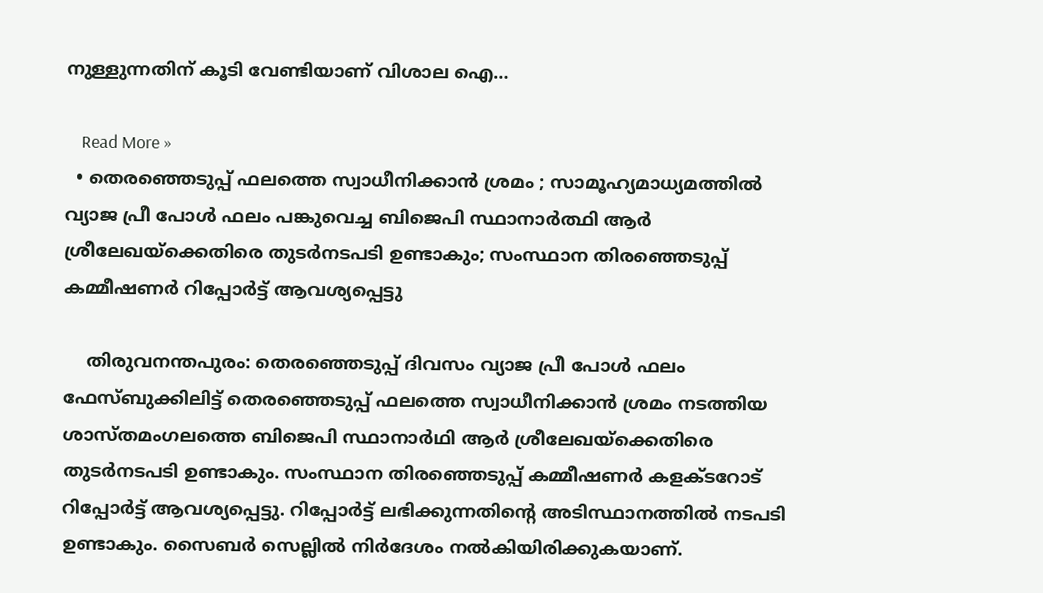നുള്ളുന്നതിന് കൂടി വേണ്ടിയാണ് വിശാല ഐ…

    Read More »
  • തെരഞ്ഞെടുപ്പ് ഫലത്തെ സ്വാധീനിക്കാന്‍ ശ്രമം ; സാമൂഹ്യമാധ്യമത്തില്‍ വ്യാജ പ്രീ പോള്‍ ഫലം പങ്കുവെച്ച ബിജെപി സ്ഥാനാര്‍ത്ഥി ആര്‍ ശ്രീലേഖയ്‌ക്കെതിരെ തുടര്‍നടപടി ഉണ്ടാകും; സംസ്ഥാന തിരഞ്ഞെടുപ്പ് കമ്മീഷണര്‍ റിപ്പോര്‍ട്ട് ആവശ്യപ്പെട്ടു

    തിരുവനന്തപുരം: തെരഞ്ഞെടുപ്പ് ദിവസം വ്യാജ പ്രീ പോള്‍ ഫലം ഫേസ്ബുക്കിലിട്ട് തെരഞ്ഞെടുപ്പ് ഫലത്തെ സ്വാധീനിക്കാന്‍ ശ്രമം നടത്തിയ ശാസ്തമംഗലത്തെ ബിജെപി സ്ഥാനാര്‍ഥി ആര്‍ ശ്രീലേഖയ്‌ക്കെതിരെ തുടര്‍നടപടി ഉണ്ടാകും. സംസ്ഥാന തിരഞ്ഞെടുപ്പ് കമ്മീഷണര്‍ കളക്ടറോട് റിപ്പോര്‍ട്ട് ആവശ്യപ്പെട്ടു. റിപ്പോര്‍ട്ട് ലഭിക്കുന്നതിന്റെ അടിസ്ഥാനത്തില്‍ നടപടി ഉണ്ടാകും. സൈബര്‍ സെല്ലില്‍ നിര്‍ദേശം നല്‍കിയിരിക്കുകയാണ്.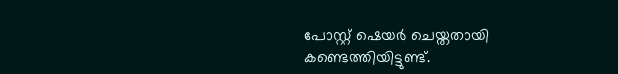പോസ്റ്റ് ഷെയര്‍ ചെയ്തതായി കണ്ടെത്തിയിട്ടുണ്ട്.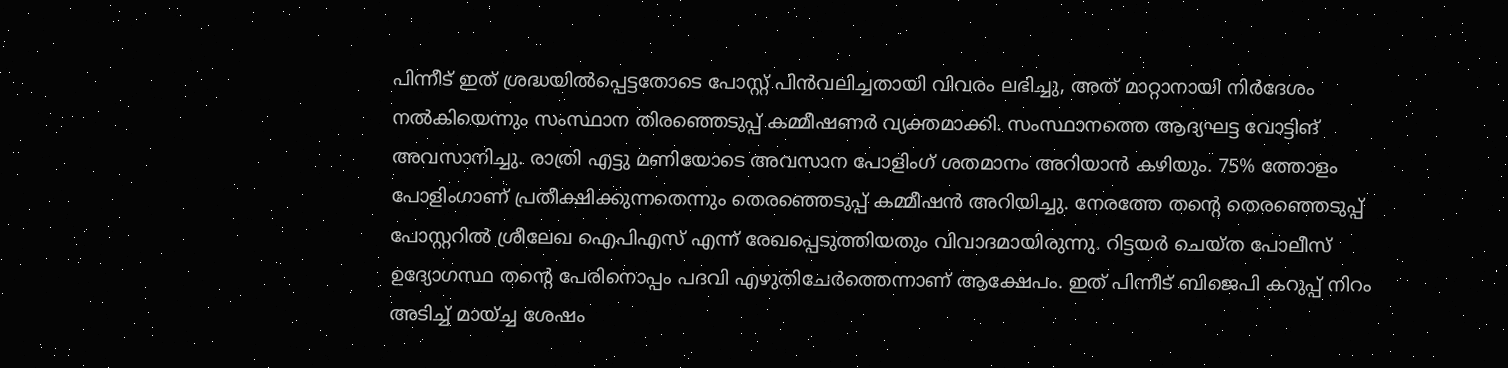പിന്നീട് ഇത് ശ്രദ്ധയില്‍പ്പെട്ടതോടെ പോസ്റ്റ് പിന്‍വലിച്ചതായി വിവരം ലഭിച്ചു, അത് മാറ്റാനായി നിര്‍ദേശം നല്‍കിയെന്നും സംസ്ഥാന തിരഞ്ഞെടുപ്പ് കമ്മീഷണര്‍ വ്യക്തമാക്കി. സംസ്ഥാനത്തെ ആദ്യഘട്ട വോട്ടിങ് അവസാനിച്ചു. രാത്രി എട്ടു മണിയോടെ അവസാന പോളിംഗ് ശതമാനം അറിയാന്‍ കഴിയും. 75% ത്തോളം പോളിംഗാണ് പ്രതീക്ഷിക്കുന്നതെന്നും തെരഞ്ഞെടുപ്പ് കമ്മീഷന്‍ അറിയിച്ചു. നേരത്തേ തന്റെ തെരഞ്ഞെടുപ്പ് പോസ്റ്ററില്‍ ശ്രീലേഖ ഐപിഎസ് എന്ന് രേഖപ്പെടുത്തിയതും വിവാദമായിരുന്നു. റിട്ടയര്‍ ചെയ്ത പോലീസ് ഉദ്യോഗസ്ഥ തന്റെ പേരിനൊപ്പം പദവി എഴുതിചേര്‍ത്തെന്നാണ് ആക്ഷേപം. ഇത് പിന്നീട് ബിജെപി കറുപ്പ് നിറം അടിച്ച് മായ്ച്ച ശേഷം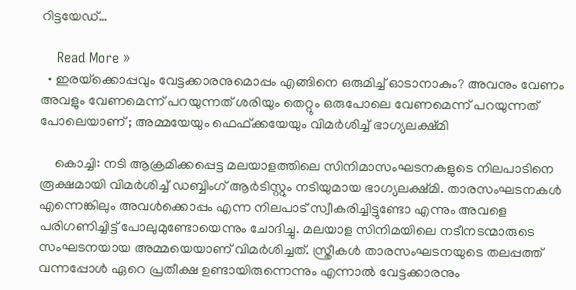റിട്ടയേഡ്…

    Read More »
  • ഇരയ്‌ക്കൊപ്പവും വേട്ടക്കാരനുമൊപ്പം എങ്ങിനെ ഒരുമിച്ച് ഓടാനാകും? അവനും വേണം അവളും വേണമെന്ന് പറയുന്നത് ശരിയും തെറ്റും ഒരുപോലെ വേണമെന്ന് പറയുന്നത് പോലെയാണ് ; അമ്മയേയും ഫെഫ്ക്കയേയും വിമര്‍ശിച്ച് ഭാഗ്യലക്ഷ്മി

    കൊച്ചി: നടി ആക്രമിക്കപ്പെട്ട മലയാളത്തിലെ സിനിമാസംഘടനകളുടെ നിലപാടിനെ രൂക്ഷമായി വിമര്‍ശിച്ച് ഡബ്ബിംഗ് ആര്‍ടിസ്റ്റും നടിയുമായ ഭാഗ്യലക്ഷ്മി. താരസംഘടനകള്‍ എന്നെങ്കിലും അവള്‍ക്കൊപ്പം എന്ന നിലപാട് സ്വീകരിച്ചിട്ടുണ്ടോ എന്നും അവളെ പരിഗണിച്ചിട്ട് പോലുമുണ്ടോയെന്നും ചോദിച്ചു. മലയാള സിനിമയിലെ നടീനടന്മാരുടെ സംഘടനയായ അമ്മയെയാണ് വിമര്‍ശിച്ചത്. സ്ത്രീകള്‍ താരസംഘടനയുടെ തലപ്പത്ത് വന്നപ്പോള്‍ ഏറെ പ്രതീക്ഷ ഉണ്ടായിരുന്നെന്നും എന്നാല്‍ വേട്ടക്കാരനും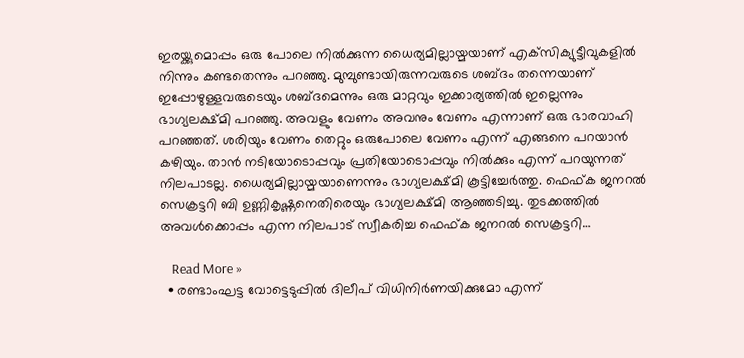ഇരയ്ക്കുമൊപ്പം ഒരു പോലെ നില്‍ക്കുന്ന ധൈര്യമില്ലായ്മയാണ് എക്‌സിക്യുട്ടീവുകളില്‍ നിന്നും കണ്ടതെന്നും പറഞ്ഞു. മുമ്പുണ്ടായിരുന്നവരുടെ ശബ്ദം തന്നെയാണ് ഇപ്പോഴുള്ളവരുടെയും ശബ്ദമെന്നും ഒരു മാറ്റവും ഇക്കാര്യത്തില്‍ ഇല്ലെന്നും ഭാഗ്യലക്ഷ്മി പറഞ്ഞു. അവളും വേണം അവനും വേണം എന്നാണ് ഒരു ഭാരവാഹി പറഞ്ഞത്. ശരിയും വേണം തെറ്റും ഒരുപോലെ വേണം എന്ന് എങ്ങനെ പറയാന്‍ കഴിയും. താന്‍ നടിയോടൊപ്പവും പ്രതിയോടൊപ്പവും നില്‍ക്കും എന്ന് പറയുന്നത് നിലപാടല്ല. ധൈര്യമില്ലായ്മയാണെന്നും ഭാഗ്യലക്ഷ്മി കൂട്ടിച്ചേര്‍ത്തു. ഫെഫ്ക ജനറല്‍ സെക്രട്ടറി ബി ഉണ്ണികൃഷ്ണനെതിരെയും ഭാഗ്യലക്ഷ്മി ആഞ്ഞടിച്ചു. തുടക്കത്തില്‍ അവള്‍ക്കൊപ്പം എന്ന നിലപാട് സ്വീകരിച്ച ഫെഫ്ക ജനറല്‍ സെക്രട്ടറി…

    Read More »
  • രണ്ടാംഘട്ട വോട്ടെടുപ്പില്‍ ദിലീപ് വിധിനിര്‍ണയിക്കുമോ എന്ന്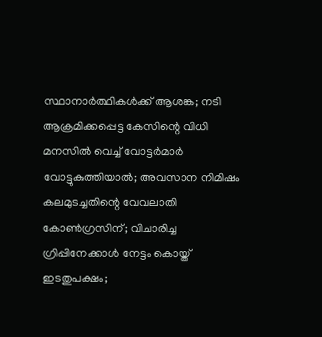സ്ഥാനാര്‍ത്ഥികള്‍ക്ക് ആശങ്ക; നടി ആക്രമിക്കപ്പെട്ട കേസിന്റെ വിധി മനസില്‍ വെച്ച് വോട്ടര്‍മാര്‍ വോട്ടുകുത്തിയാല്‍; അവസാന നിമിഷം കലമുടച്ചതിന്റെ വേവലാതി കോണ്‍ഗ്രസിന്; വിചാരിച്ച ഗ്രിപ്പിനേക്കാള്‍ നേട്ടം കൊയ്ത് ഇടതുപക്ഷം;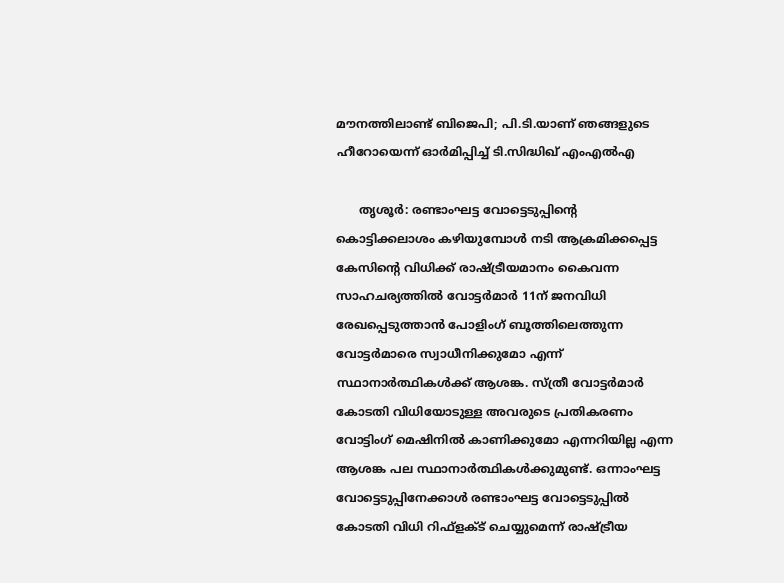മൗനത്തിലാണ്ട് ബിജെപി; പി.ടി.യാണ് ഞങ്ങളുടെ ഹീറോയെന്ന് ഓര്‍മിപ്പിച്ച് ടി.സിദ്ധിഖ് എംഎല്‍എ

      തൃശൂര്‍: രണ്ടാംഘട്ട വോട്ടെടുപ്പിന്റെ കൊട്ടിക്കലാശം കഴിയുമ്പോള്‍ നടി ആക്രമിക്കപ്പെട്ട കേസിന്റെ വിധിക്ക് രാഷ്ട്രീയമാനം കൈവന്ന സാഹചര്യത്തില്‍ വോട്ടര്‍മാര്‍ 11ന് ജനവിധി രേഖപ്പെടുത്താന്‍ പോളിംഗ് ബൂത്തിലെത്തുന്ന വോട്ടര്‍മാരെ സ്വാധീനിക്കുമോ എന്ന് സ്ഥാനാര്‍ത്ഥികള്‍ക്ക് ആശങ്ക. സ്ത്രീ വോട്ടര്‍മാര്‍ കോടതി വിധിയോടുള്ള അവരുടെ പ്രതികരണം വോട്ടിംഗ് മെഷിനില്‍ കാണിക്കുമോ എന്നറിയില്ല എന്ന ആശങ്ക പല സ്ഥാനാര്‍ത്ഥികള്‍ക്കുമുണ്ട്. ഒന്നാംഘട്ട വോട്ടെടുപ്പിനേക്കാള്‍ രണ്ടാംഘട്ട വോട്ടെടുപ്പില്‍ കോടതി വിധി റിഫ്‌ളക്ട് ചെയ്യുമെന്ന് രാഷ്ട്രീയ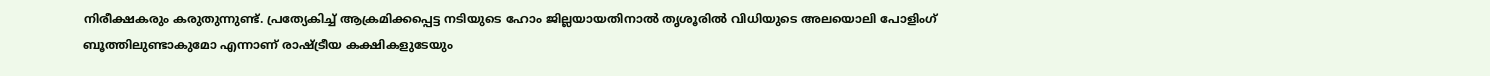നിരീക്ഷകരും കരുതുന്നുണ്ട്. പ്രത്യേകിച്ച് ആക്രമിക്കപ്പെട്ട നടിയുടെ ഹോം ജില്ലയായതിനാല്‍ തൃശൂരില്‍ വിധിയുടെ അലയൊലി പോളിംഗ് ബൂത്തിലുണ്ടാകുമോ എന്നാണ് രാഷ്ട്രീയ കക്ഷികളുടേയും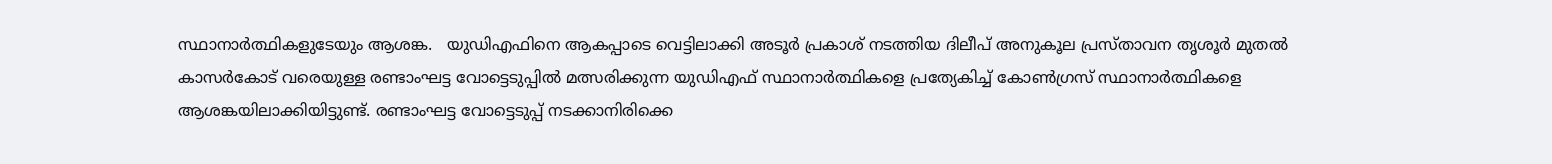സ്ഥാനാര്‍ത്ഥികളുടേയും ആശങ്ക.   യുഡിഎഫിനെ ആകപ്പാടെ വെട്ടിലാക്കി അടൂര്‍ പ്രകാശ് നടത്തിയ ദിലീപ് അനുകൂല പ്രസ്താവന തൃശൂര്‍ മുതല്‍ കാസര്‍കോട് വരെയുള്ള രണ്ടാംഘട്ട വോട്ടെടുപ്പില്‍ മത്സരിക്കുന്ന യുഡിഎഫ് സ്ഥാനാര്‍ത്ഥികളെ പ്രത്യേകിച്ച് കോണ്‍ഗ്രസ് സ്ഥാനാര്‍ത്ഥികളെ ആശങ്കയിലാക്കിയിട്ടുണ്ട്. രണ്ടാംഘട്ട വോട്ടെടുപ്പ് നടക്കാനിരിക്കെ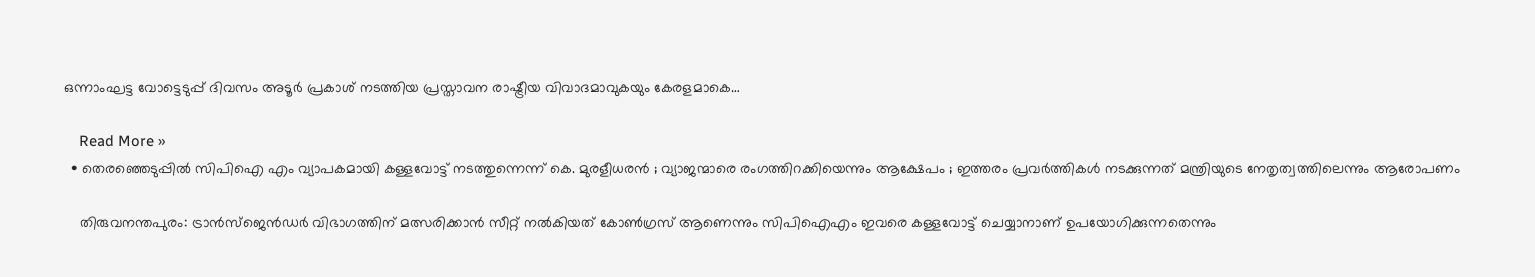ഒന്നാംഘട്ട വോട്ടെടുപ്പ് ദിവസം അടൂര്‍ പ്രകാശ് നടത്തിയ പ്രസ്താവന രാഷ്ട്രീയ വിവാദമാവുകയും കേരളമാകെ…

    Read More »
  • തെരഞ്ഞെടുപ്പില്‍ സിപിഐ എം വ്യാപകമായി കള്ളവോട്ട് നടത്തുന്നെന്ന് കെ. മുരളീധരന്‍ ; വ്യാജന്മാരെ രംഗത്തിറക്കിയെന്നും ആക്ഷേപം ; ഇത്തരം പ്രവര്‍ത്തികള്‍ നടക്കുന്നത് മന്ത്രിയുടെ നേതൃത്വത്തിലെന്നും ആരോപണം

    തിരുവനന്തപുരം: ട്രാന്‍സ്ജെന്‍ഡര്‍ വിഭാഗത്തിന് മത്സരിക്കാന്‍ സീറ്റ് നല്‍കിയത് കോണ്‍ഗ്രസ് ആണെന്നും സിപിഐഎം ഇവരെ കള്ളവോട്ട് ചെയ്യാനാണ് ഉപയോഗിക്കുന്നതെന്നും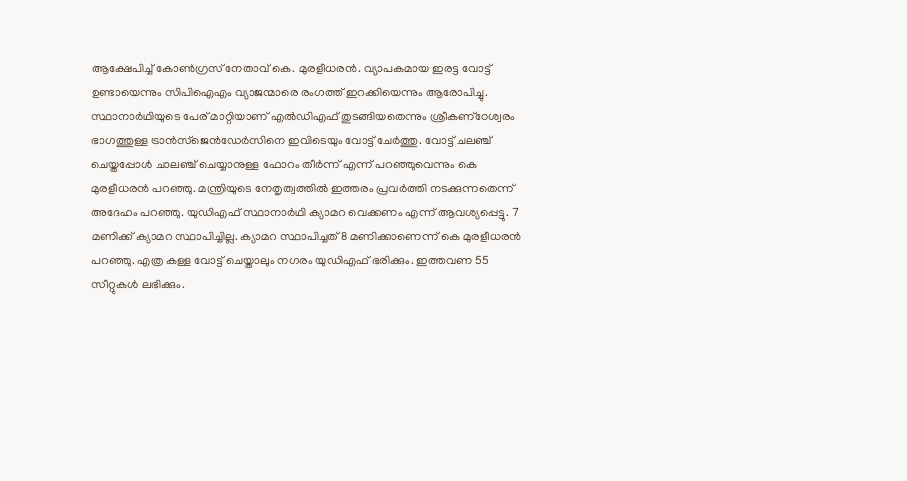ആക്ഷേപിച്ച് കോണ്‍ഗ്രസ് നേതാവ് കെ. മുരളീധരന്‍. വ്യാപകമായ ഇരട്ട വോട്ട് ഉണ്ടായെന്നും സിപിഐഎം വ്യാജന്മാരെ രംഗത്ത് ഇറക്കിയെന്നും ആരോപിച്ചു. സ്ഥാനാര്‍ഥിയുടെ പേര് മാറ്റിയാണ് എല്‍ഡിഎഫ് തുടങ്ങിയതെന്നും ശ്രീകണ്‌ഠേശ്വരം ഭാഗത്തുള്ള ട്രാന്‍സ്‌ജെന്‍ഡേര്‍സിനെ ഇവിടെയും വോട്ട് ചേര്‍ത്തു. വോട്ട് ചലഞ്ച് ചെയ്തപ്പോള്‍ ചാലഞ്ച് ചെയ്യാനുള്ള ഫോറം തീര്‍ന്ന് എന്ന് പറഞ്ഞുവെന്നും കെ മുരളീധരന്‍ പറഞ്ഞു. മന്ത്രിയുടെ നേതൃത്വത്തില്‍ ഇത്തരം പ്രവര്‍ത്തി നടക്കുന്നതെന്ന് അദേഹം പറഞ്ഞു. യുഡിഎഫ് സ്ഥാനാര്‍ഥി ക്യാമറ വെക്കണം എന്ന് ആവശ്യപ്പെട്ടു. 7 മണിക്ക് ക്യാമറ സ്ഥാപിച്ചില്ല. ക്യാമറ സ്ഥാപിച്ചത് 8 മണിക്കാണെന്ന് കെ മുരളീധരന്‍ പറഞ്ഞു. എത്ര കള്ള വോട്ട് ചെയ്താലും നഗരം യുഡിഎഫ് ഭരിക്കും. ഇത്തവണ 55 സീറ്റുകള്‍ ലഭിക്കും.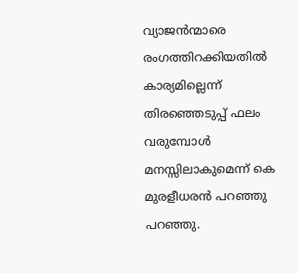വ്യാജന്‍ന്മാരെ രംഗത്തിറക്കിയതില്‍ കാര്യമില്ലെന്ന് തിരഞ്ഞെടുപ്പ് ഫലം വരുമ്പോള്‍ മനസ്സിലാകുമെന്ന് കെ മുരളീധരന്‍ പറഞ്ഞു പറഞ്ഞു.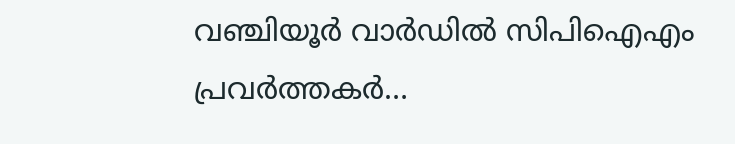വഞ്ചിയൂര്‍ വാര്‍ഡില്‍ സിപിഐഎം പ്രവര്‍ത്തകര്‍…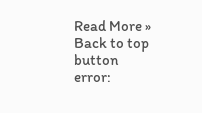Read More »
Back to top button
error: